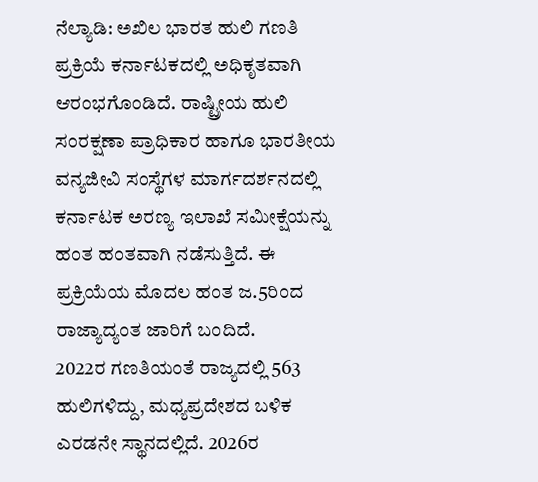ನೆಲ್ಯಾಡಿ: ಅಖಿಲ ಭಾರತ ಹುಲಿ ಗಣತಿ ಪ್ರಕ್ರಿಯೆ ಕರ್ನಾಟಕದಲ್ಲಿ ಅಧಿಕೃತವಾಗಿ ಆರಂಭಗೊಂಡಿದೆ. ರಾಷ್ಟ್ರೀಯ ಹುಲಿ ಸಂರಕ್ಷಣಾ ಪ್ರಾಧಿಕಾರ ಹಾಗೂ ಭಾರತೀಯ ವನ್ಯಜೀವಿ ಸಂಸ್ಥೆಗಳ ಮಾರ್ಗದರ್ಶನದಲ್ಲಿ ಕರ್ನಾಟಕ ಅರಣ್ಯ ಇಲಾಖೆ ಸಮೀಕ್ಷೆಯನ್ನು ಹಂತ ಹಂತವಾಗಿ ನಡೆಸುತ್ತಿದೆ. ಈ ಪ್ರಕ್ರಿಯೆಯ ಮೊದಲ ಹಂತ ಜ.5ರಿಂದ ರಾಜ್ಯಾದ್ಯಂತ ಜಾರಿಗೆ ಬಂದಿದೆ.
2022ರ ಗಣತಿಯಂತೆ ರಾಜ್ಯದಲ್ಲಿ 563 ಹುಲಿಗಳಿದ್ದು, ಮಧ್ಯಪ್ರದೇಶದ ಬಳಿಕ ಎರಡನೇ ಸ್ಥಾನದಲ್ಲಿದೆ. 2026ರ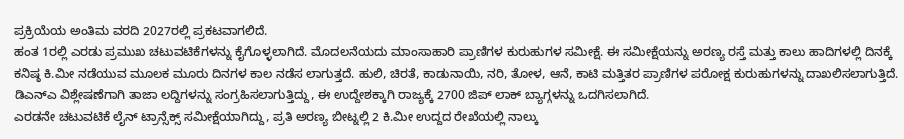ಪ್ರಕ್ರಿಯೆಯ ಅಂತಿಮ ವರದಿ 2027ರಲ್ಲಿ ಪ್ರಕಟವಾಗಲಿದೆ.
ಹಂತ 1ರಲ್ಲಿ ಎರಡು ಪ್ರಮುಖ ಚಟುವಟಿಕೆಗಳನ್ನು ಕೈಗೊಳ್ಳಲಾಗಿದೆ. ಮೊದಲನೆಯದು ಮಾಂಸಾಹಾರಿ ಪ್ರಾಣಿಗಳ ಕುರುಹುಗಳ ಸಮೀಕ್ಷೆ. ಈ ಸಮೀಕ್ಷೆಯನ್ನು ಅರಣ್ಯ ರಸ್ತೆ ಮತ್ತು ಕಾಲು ಹಾದಿಗಳಲ್ಲಿ ದಿನಕ್ಕೆ ಕನಿಷ್ಠ ಕಿ.ಮೀ ನಡೆಯುವ ಮೂಲಕ ಮೂರು ದಿನಗಳ ಕಾಲ ನಡೆಸ ಲಾಗುತ್ತದೆ. ಹುಲಿ, ಚಿರತೆ, ಕಾಡುನಾಯಿ, ನರಿ, ತೋಳ, ಆನೆ, ಕಾಟಿ ಮತ್ತಿತರ ಪ್ರಾಣಿಗಳ ಪರೋಕ್ಷ ಕುರುಹುಗಳನ್ನು ದಾಖಲಿಸಲಾಗುತ್ತಿದೆ. ಡಿಎನ್ಎ ವಿಶ್ಲೇಷಣೆಗಾಗಿ ತಾಜಾ ಲದ್ದಿಗಳನ್ನು ಸಂಗ್ರಹಿಸಲಾಗುತ್ತಿದ್ದು, ಈ ಉದ್ದೇಶಕ್ಕಾಗಿ ರಾಜ್ಯಕ್ಕೆ 2700 ಜಿಪ್ ಲಾಕ್ ಬ್ಯಾಗ್ಗಳನ್ನು ಒದಗಿಸಲಾಗಿದೆ.
ಎರಡನೇ ಚಟುವಟಿಕೆ ಲೈನ್ ಟ್ರಾನ್ಸೆಕ್ಸ್ ಸಮೀಕ್ಷೆಯಾಗಿದ್ದು, ಪ್ರತಿ ಅರಣ್ಯ ಬೀಟ್ನಲ್ಲಿ 2 ಕಿ.ಮೀ ಉದ್ದದ ರೇಖೆಯಲ್ಲಿ ನಾಲ್ಕು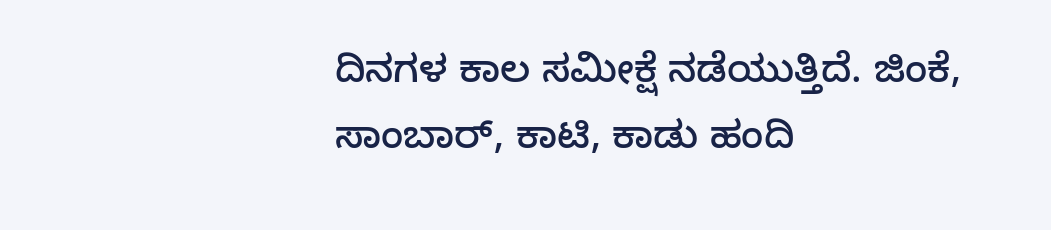ದಿನಗಳ ಕಾಲ ಸಮೀಕ್ಷೆ ನಡೆಯುತ್ತಿದೆ. ಜಿಂಕೆ, ಸಾಂಬಾರ್, ಕಾಟಿ, ಕಾಡು ಹಂದಿ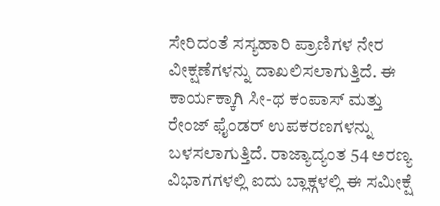ಸೇರಿದಂತೆ ಸಸ್ಯಹಾರಿ ಪ್ರಾಣಿಗಳ ನೇರ ವೀಕ್ಷಣೆಗಳನ್ನು ದಾಖಲಿಸಲಾಗುತ್ತಿದೆ. ಈ ಕಾರ್ಯಕ್ಕಾಗಿ ಸೀ-ಥ ಕಂಪಾಸ್ ಮತ್ತು ರೇಂಜ್ ಫೈಂಡರ್ ಉಪಕರಣಗಳನ್ನು ಬಳಸಲಾಗುತ್ತಿದೆ. ರಾಜ್ಯಾದ್ಯಂತ 54 ಅರಣ್ಯ ವಿಭಾಗಗಳಲ್ಲಿ ಐದು ಬ್ಲಾಕ್ಗಳಲ್ಲಿ ಈ ಸಮೀಕ್ಷೆ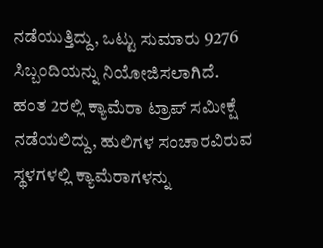ನಡೆಯುತ್ತಿದ್ದು, ಒಟ್ಟು ಸುಮಾರು 9276 ಸಿಬ್ಬಂದಿಯನ್ನು ನಿಯೋಜಿಸಲಾಗಿದೆ.
ಹಂತ 2ರಲ್ಲಿ ಕ್ಯಾಮೆರಾ ಟ್ರಾಪ್ ಸಮೀಕ್ಷೆ ನಡೆಯಲಿದ್ದು, ಹುಲಿಗಳ ಸಂಚಾರವಿರುವ ಸ್ಥಳಗಳಲ್ಲಿ ಕ್ಯಾಮೆರಾಗಳನ್ನು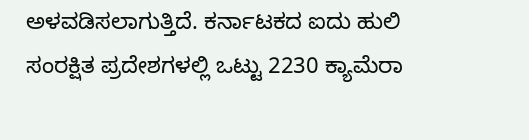ಅಳವಡಿಸಲಾಗುತ್ತಿದೆ. ಕರ್ನಾಟಕದ ಐದು ಹುಲಿ ಸಂರಕ್ಷಿತ ಪ್ರದೇಶಗಳಲ್ಲಿ ಒಟ್ಟು 2230 ಕ್ಯಾಮೆರಾ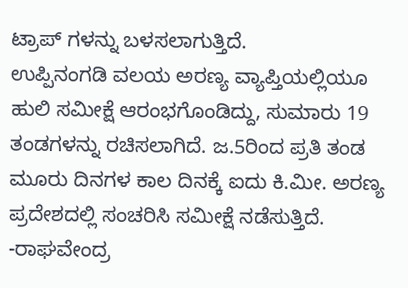ಟ್ರಾಪ್ ಗಳನ್ನು ಬಳಸಲಾಗುತ್ತಿದೆ.
ಉಪ್ಪಿನಂಗಡಿ ವಲಯ ಅರಣ್ಯ ವ್ಯಾಪ್ತಿಯಲ್ಲಿಯೂ ಹುಲಿ ಸಮೀಕ್ಷೆ ಆರಂಭಗೊಂಡಿದ್ದು, ಸುಮಾರು 19 ತಂಡಗಳನ್ನು ರಚಿಸಲಾಗಿದೆ. ಜ.5ರಿಂದ ಪ್ರತಿ ತಂಡ ಮೂರು ದಿನಗಳ ಕಾಲ ದಿನಕ್ಕೆ ಐದು ಕಿ.ಮೀ. ಅರಣ್ಯ ಪ್ರದೇಶದಲ್ಲಿ ಸಂಚರಿಸಿ ಸಮೀಕ್ಷೆ ನಡೆಸುತ್ತಿದೆ.
-ರಾಘವೇಂದ್ರ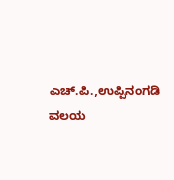ಎಚ್.ಪಿ.,ಉಪ್ಪಿನಂಗಡಿ ವಲಯ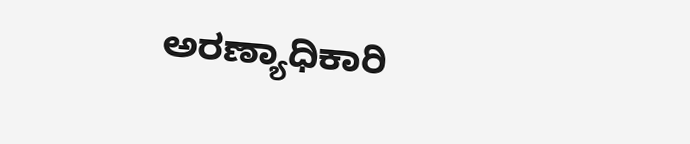ಅರಣ್ಯಾಧಿಕಾರಿ